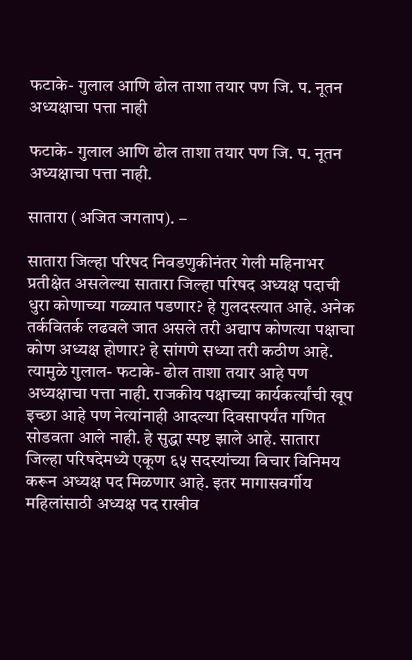फटाके- गुलाल आणि ढोल ताशा तयार पण जि. प. नूतन अध्यक्षाचा पत्ता नाही

फटाके- गुलाल आणि ढोल ताशा तयार पण जि. प. नूतन अध्यक्षाचा पत्ता नाही.

सातारा (अजित जगताप). –

सातारा जिल्हा परिषद निवडणुकीनंतर गेली महिनाभर प्रतीक्षेत असलेल्या सातारा जिल्हा परिषद अध्यक्ष पदाची धुरा कोणाच्या गळ्यात पडणार? हे गुलदस्त्यात आहे. अनेक तर्कवितर्क लढवले जात असले तरी अद्याप कोणत्या पक्षाचा कोण अध्यक्ष होणार? हे सांगणे सध्या तरी कठीण आहे. त्यामुळे गुलाल- फटाके- ढोल ताशा तयार आहे पण अध्यक्षाचा पत्ता नाही. राजकीय पक्षाच्या कार्यकर्त्यांची खूप इच्छा आहे पण नेत्यांनाही आदल्या दिवसापर्यंत गणित सोडवता आले नाही. हे सुद्धा स्पष्ट झाले आहे. सातारा जिल्हा परिषदेमध्ये एकूण ६५ सदस्यांच्या विचार विनिमय करून अध्यक्ष पद मिळणार आहे. इतर मागासवर्गीय महिलांसाठी अध्यक्ष पद राखीव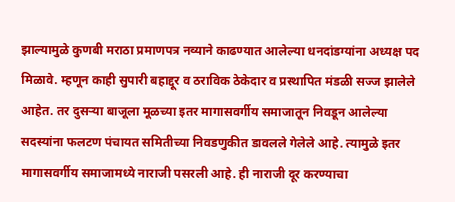झाल्यामुळे कुणबी मराठा प्रमाणपत्र नव्याने काढण्यात आलेल्या धनदांडग्यांना अध्यक्ष पद मिळावे. म्हणून काही सुपारी बहाद्दूर व ठराविक ठेकेदार व प्रस्थापित मंडळी सज्ज झालेले आहेत. तर दुसऱ्या बाजूला मूळच्या इतर मागासवर्गीय समाजातून निवडून आलेल्या सदस्यांना फलटण पंचायत समितीच्या निवडणुकीत डावलले गेलेले आहे. त्यामुळे इतर मागासवर्गीय समाजामध्ये नाराजी पसरली आहे. ही नाराजी दूर करण्याचा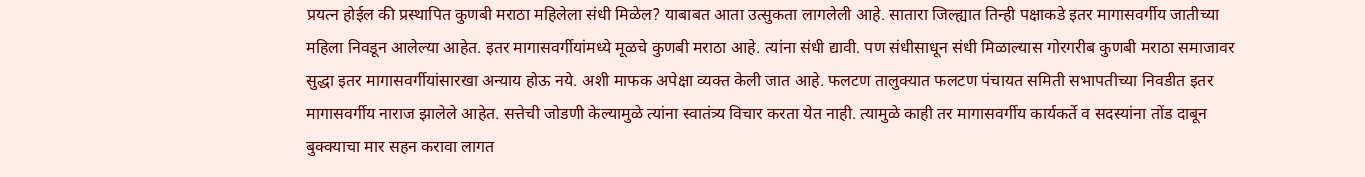प्रयत्न होईल की प्रस्थापित कुणबी मराठा महिलेला संधी मिळेल? याबाबत आता उत्सुकता लागलेली आहे. सातारा जिल्ह्यात तिन्ही पक्षाकडे इतर मागासवर्गीय जातीच्या महिला निवडून आलेल्या आहेत. इतर मागासवर्गीयांमध्ये मूळचे कुणबी मराठा आहे. त्यांना संधी द्यावी. पण संधीसाधून संधी मिळाल्यास गोरगरीब कुणबी मराठा समाजावर सुद्धा इतर मागासवर्गीयांसारखा अन्याय होऊ नये. अशी माफक अपेक्षा व्यक्त केली जात आहे. फलटण तालुक्यात फलटण पंचायत समिती सभापतीच्या निवडीत इतर मागासवर्गीय नाराज झालेले आहेत. सत्तेची जोडणी केल्यामुळे त्यांना स्वातंत्र्य विचार करता येत नाही. त्यामुळे काही तर मागासवर्गीय कार्यकर्ते व सदस्यांना तोंड दाबून बुक्क्याचा मार सहन करावा लागत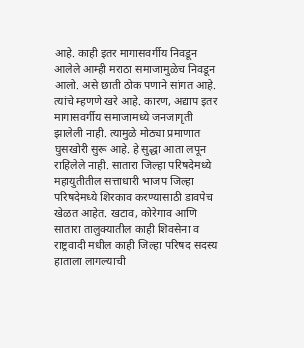आहे. काही इतर मागासवर्गीय निवडून आलेले आम्ही मराठा समाजामुळेच निवडून आलो. असे छाती ठोक पणाने सांगत आहे. त्यांचे म्हणणे खरे आहे. कारण, अद्याप इतर मागासवर्गीय समाजामध्ये जनजागृती झालेली नाही. त्यामुळे मोठ्या प्रमाणात घुसखोरी सुरू आहे. हे सुद्धा आता लपून राहिलेले नाही. सातारा जिल्हा परिषदेमध्ये महायुतीतील सत्ताधारी भाजप जिल्हा परिषदेमध्ये शिरकाव करण्यासाठी डावपेच खेळत आहेत. खटाव, कोरेगाव आणि सातारा तालुक्यातील काही शिवसेना व राष्ट्रवादी मधील काही जिल्हा परिषद सदस्य हाताला लागल्याची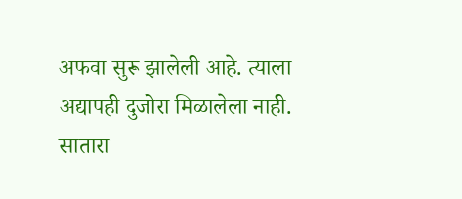अफवा सुरू झालेली आहे. त्याला अद्यापही दुजोरा मिळालेला नाही. सातारा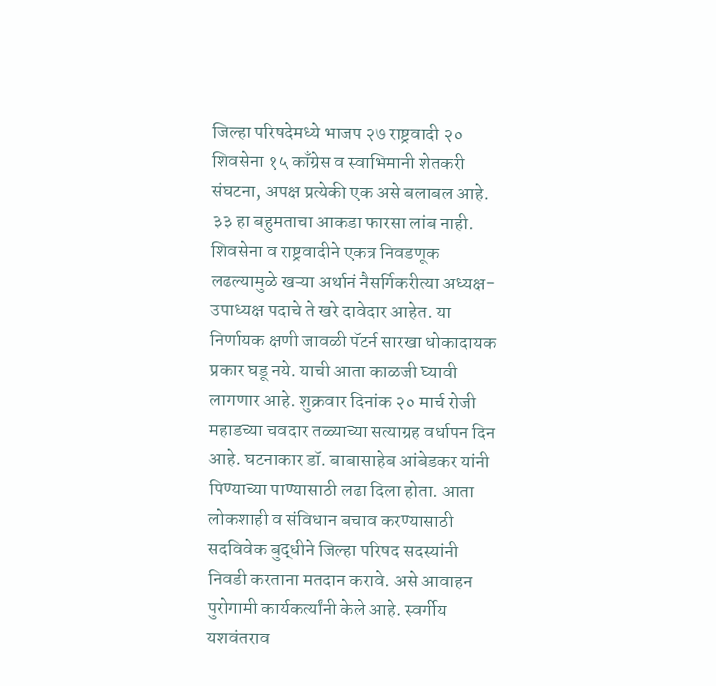जिल्हा परिषदेमध्ये भाजप २७ राष्ट्रवादी २० शिवसेना १५ काँग्रेस व स्वाभिमानी शेतकरी संघटना, अपक्ष प्रत्येकी एक असे बलाबल आहे. ३३ हा बहुमताचा आकडा फारसा लांब नाही. शिवसेना व राष्ट्रवादीने एकत्र निवडणूक लढल्यामुळे खऱ्या अर्थानं नैसर्गिकरीत्या अध्यक्ष- उपाध्यक्ष पदाचे ते खरे दावेदार आहेत. या निर्णायक क्षणी जावळी पॅटर्न सारखा धोकादायक प्रकार घडू नये. याची आता काळजी घ्यावी लागणार आहे. शुक्रवार दिनांक २० मार्च रोजी महाडच्या चवदार तळ्याच्या सत्याग्रह वर्धापन दिन आहे. घटनाकार डॉ. बाबासाहेब आंबेडकर यांनी पिण्याच्या पाण्यासाठी लढा दिला होता. आता लोकशाही व संविधान बचाव करण्यासाठी सदविवेक बुद्धीने जिल्हा परिषद सदस्यांनी निवडी करताना मतदान करावे. असे आवाहन पुरोगामी कार्यकर्त्यांनी केले आहे. स्वर्गीय यशवंतराव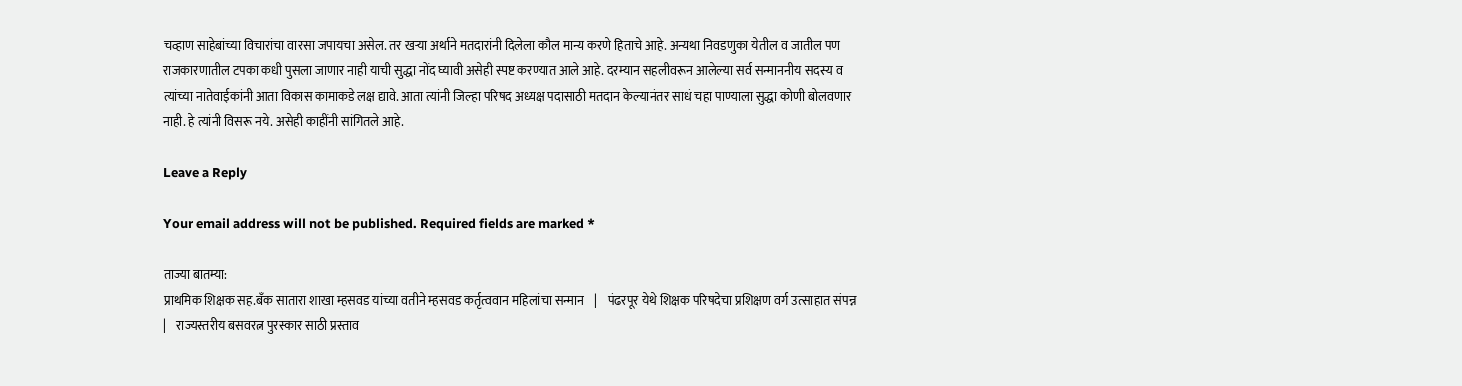चव्हाण साहेबांच्या विचारांचा वारसा जपायचा असेल. तर खऱ्या अर्थाने मतदारांनी दिलेला कौल मान्य करणे हिताचे आहे. अन्यथा निवडणुका येतील व जातील पण राजकारणातील टपका कधी पुसला जाणार नाही याची सुद्धा नोंद घ्यावी असेही स्पष्ट करण्यात आले आहे. दरम्यान सहलीवरून आलेल्या सर्व सन्माननीय सदस्य व त्यांच्या नातेवाईकांनी आता विकास कामाकडे लक्ष द्यावे. आता त्यांनी जिल्हा परिषद अध्यक्ष पदासाठी मतदान केल्यानंतर साधं चहा पाण्याला सुद्धा कोणी बोलवणार नाही. हे त्यांनी विसरू नये. असेही काहींनी सांगितले आहे.

Leave a Reply

Your email address will not be published. Required fields are marked *

ताज्या बातम्या:
प्राथमिक शिक्षक सह.बँक सातारा शाखा म्हसवड यांच्या वतीने म्हसवड कर्तृत्ववान महिलांचा सन्मान    |    पंढरपूर येथे शिक्षक परिषदेचा प्रशिक्षण वर्ग उत्साहात संपन्न    |    राज्यस्तरीय बसवरत्न पुरस्कार साठी प्रस्ताव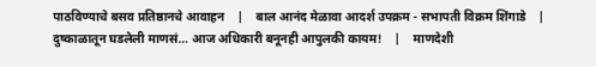पाठविण्याचे बसव प्रतिष्ठानचे आवाहन    |    बाल आनंद मेळावा आदर्श उपक्रम - सभापती विक्रम शिंगाडे    |    दुष्काळातून घडलेली माणसं… आज अधिकारी बनूनही आपुलकी कायम!    |    माणदेशी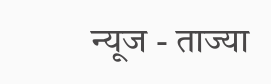न्यूज - ताज्या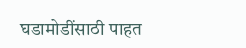घडामोडींसाठी पाहत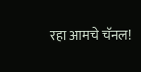रहा आमचे चॅनल!